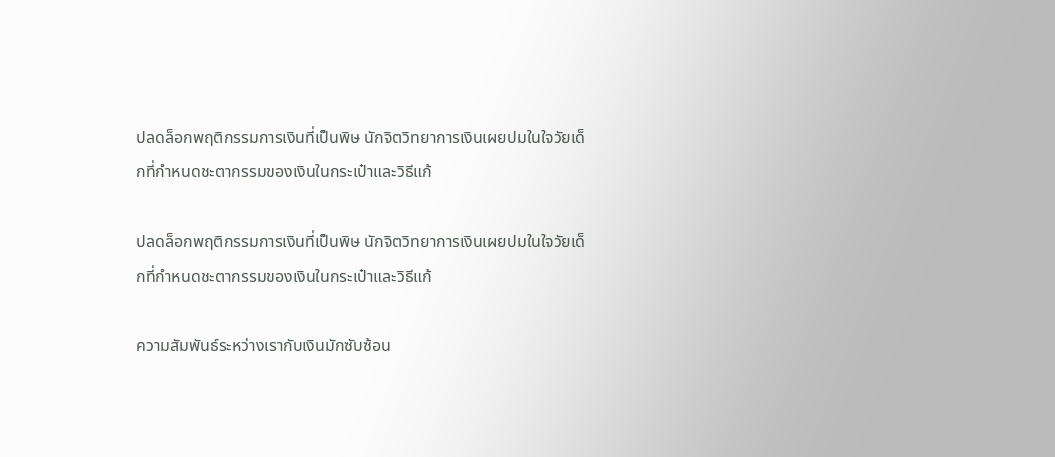ปลดล็อกพฤติกรรมการเงินที่เป็นพิษ นักจิตวิทยาการเงินเผยปมในใจวัยเด็กที่กำหนดชะตากรรมของเงินในกระเป๋าและวิธีแก้

ปลดล็อกพฤติกรรมการเงินที่เป็นพิษ นักจิตวิทยาการเงินเผยปมในใจวัยเด็กที่กำหนดชะตากรรมของเงินในกระเป๋าและวิธีแก้

ความสัมพันธ์ระหว่างเรากับเงินมักซับซ้อน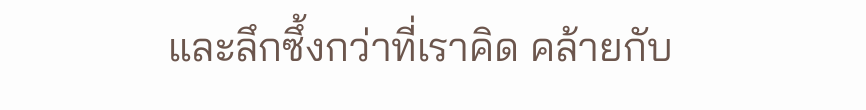และลึกซึ้งกว่าที่เราคิด คล้ายกับ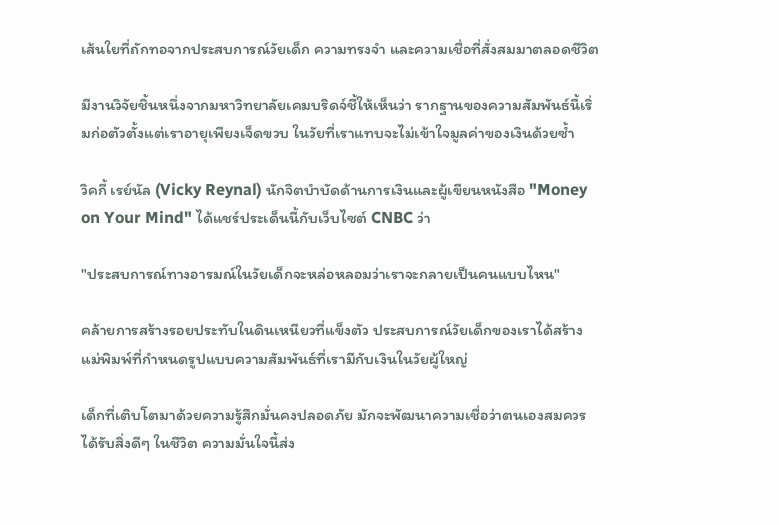เส้นใยที่ถักทอจากประสบการณ์วัยเด็ก ความทรงจำ และความเชื่อที่สั่งสมมาตลอดชีวิต

มีงานวิจัยชิ้นหนึ่งจากมหาวิทยาลัยเคมบริดจ์ชี้ให้เห็นว่า รากฐานของความสัมพันธ์นี้เริ่มก่อตัวตั้งแต่เราอายุเพียงเจ็ดขวบ ในวัยที่เราแทบจะไม่เข้าใจมูลค่าของเงินด้วยซ้ำ

วิคกี้ เรย์นัล (Vicky Reynal) นักจิตบำบัดด้านการเงินและผู้เขียนหนังสือ "Money on Your Mind" ได้แชร์ประเด็นนี้กับเว็บไซต์ CNBC ว่า

"ประสบการณ์ทางอารมณ์ในวัยเด็กจะหล่อหลอมว่าเราจะกลายเป็นคนแบบไหน"

คล้ายการสร้างรอยประทับในดินเหนียวที่แข็งตัว ประสบการณ์วัยเด็กของเราได้สร้างแม่พิมพ์ที่กำหนดรูปแบบความสัมพันธ์ที่เรามีกับเงินในวัยผู้ใหญ่

เด็กที่เติบโตมาด้วยความรู้สึกมั่นคงปลอดภัย มักจะพัฒนาความเชื่อว่าตนเองสมควรได้รับสิ่งดีๆ ในชีวิต ความมั่นใจนี้ส่ง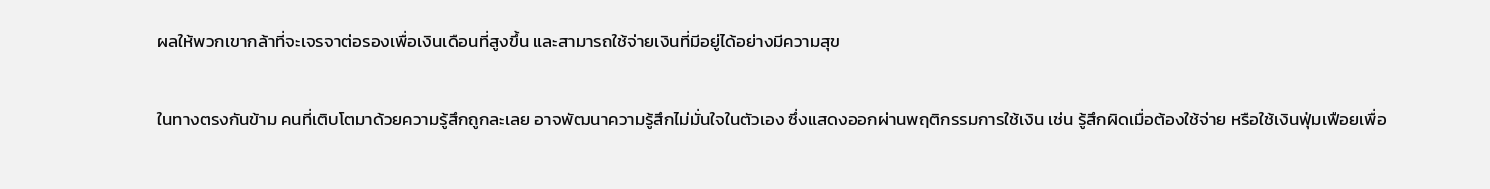ผลให้พวกเขากล้าที่จะเจรจาต่อรองเพื่อเงินเดือนที่สูงขึ้น และสามารถใช้จ่ายเงินที่มีอยู่ได้อย่างมีความสุข

ในทางตรงกันข้าม คนที่เติบโตมาด้วยความรู้สึกถูกละเลย อาจพัฒนาความรู้สึกไม่มั่นใจในตัวเอง ซึ่งแสดงออกผ่านพฤติกรรมการใช้เงิน เช่น รู้สึกผิดเมื่อต้องใช้จ่าย หรือใช้เงินฟุ่มเฟือยเพื่อ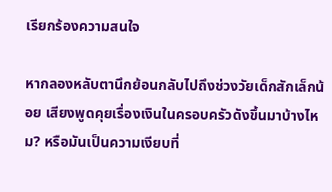เรียกร้องความสนใจ

หากลองหลับตานึกย้อนกลับไปถึงช่วงวัยเด็กสักเล็กน้อย เสียงพูดคุยเรื่องเงินในครอบครัวดังขึ้นมาบ้างไหม? หรือมันเป็นความเงียบที่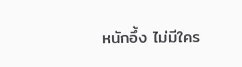หนักอึ้ง ไม่มีใคร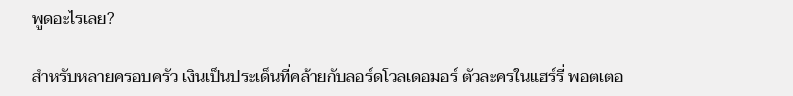พูดอะไรเลย?

สำหรับหลายครอบครัว เงินเป็นประเด็นที่คล้ายกับลอร์ดโวลเดอมอร์ ตัวละครในแฮร์รี่ พอตเตอ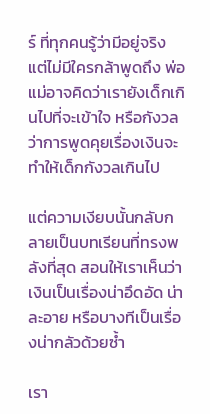ร์ ที่ทุกคนรู้ว่ามีอยู่จริง แต่ไม่มีใครกล้าพูดถึง พ่อแม่อาจคิดว่าเรายังเด็กเกินไปที่จะเข้าใจ หรือกังวลว่าการพูดคุยเรื่องเงินจะทำให้เด็กกังวลเกินไป

แต่ความเงียบนั้นกลับกลายเป็นบทเรียนที่ทรงพลังที่สุด สอนให้เราเห็นว่าเงินเป็นเรื่องน่าอึดอัด น่าละอาย หรือบางทีเป็นเรื่องน่ากลัวด้วยซ้ำ

เรา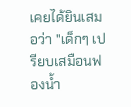เคยได้ยินเสมอว่า "เด็กๆ เปรียบเสมือนฟองน้ำ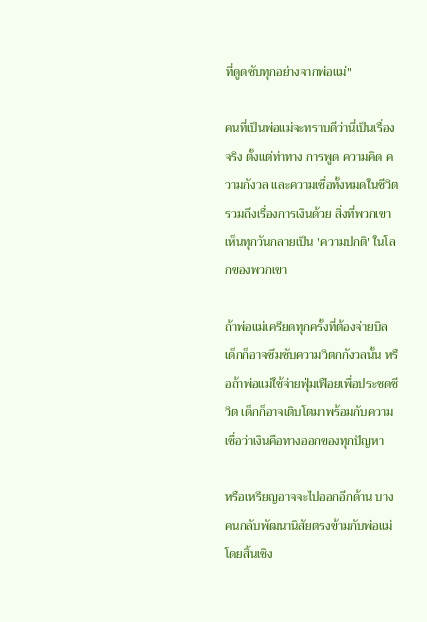ที่ดูดซับทุกอย่างจากพ่อแม่"

คนที่เป็นพ่อแม่จะทราบดีว่านี่เป็นเรื่องจริง ตั้งแต่ท่าทาง การพูด ความคิด ความกังวล และความเชื่อทั้งหมดในชีวิต รวมถึงเรื่องการเงินด้วย สิ่งที่พวกเขาเห็นทุกวันกลายเป็น 'ความปกติ' ในโลกของพวกเขา

ถ้าพ่อแม่เครียดทุกครั้งที่ต้องจ่ายบิล เด็กก็อาจซึมซับความวิตกกังวลนั้น หรือถ้าพ่อแม่ใช้จ่ายฟุ่มเฟือยเพื่อประชดชีวิต เด็กก็อาจเติบโตมาพร้อมกับความเชื่อว่าเงินคือทางออกของทุกปัญหา

หรือเหรียญอาจจะไปออกอีกด้าน บางคนกลับพัฒนานิสัยตรงข้ามกับพ่อแม่โดยสิ้นเชิง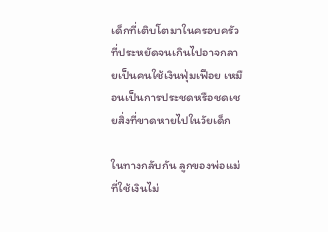เด็กที่เติบโตมาในครอบครัวที่ประหยัดจนเกินไปอาจกลายเป็นคนใช้เงินฟุ่มเฟือย เหมือนเป็นการประชดหรือชดเชยสิ่งที่ขาดหายไปในวัยเด็ก

ในทางกลับกัน ลูกของพ่อแม่ที่ใช้เงินไม่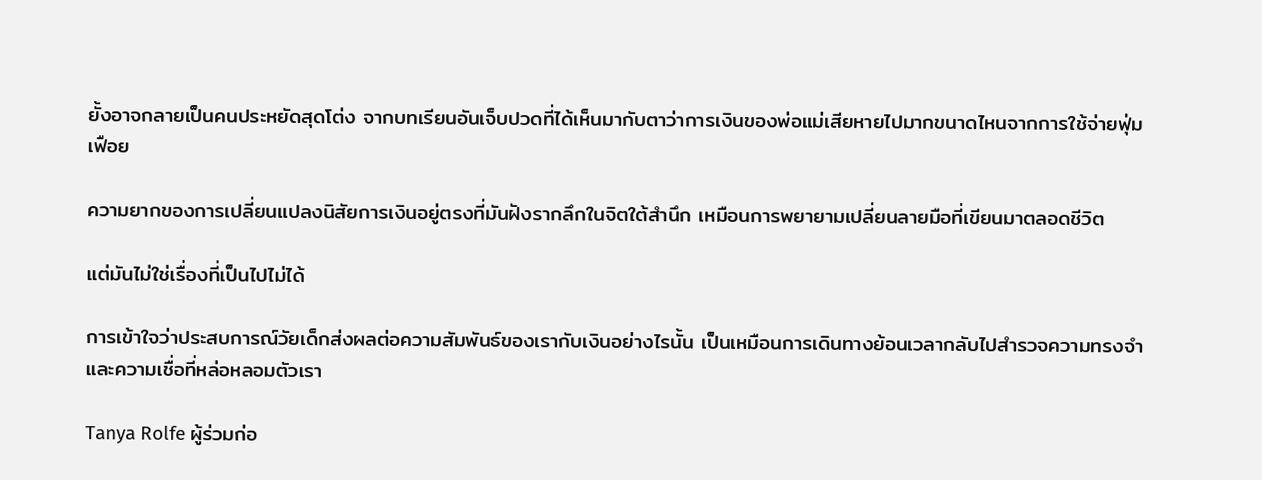ยั้งอาจกลายเป็นคนประหยัดสุดโต่ง จากบทเรียนอันเจ็บปวดที่ได้เห็นมากับตาว่าการเงินของพ่อแม่เสียหายไปมากขนาดไหนจากการใช้จ่ายฟุ่มเฟือย

ความยากของการเปลี่ยนแปลงนิสัยการเงินอยู่ตรงที่มันฝังรากลึกในจิตใต้สำนึก เหมือนการพยายามเปลี่ยนลายมือที่เขียนมาตลอดชีวิต

แต่มันไม่ใช่เรื่องที่เป็นไปไม่ได้

การเข้าใจว่าประสบการณ์วัยเด็กส่งผลต่อความสัมพันธ์ของเรากับเงินอย่างไรนั้น เป็นเหมือนการเดินทางย้อนเวลากลับไปสำรวจความทรงจำและความเชื่อที่หล่อหลอมตัวเรา

Tanya Rolfe ผู้ร่วมก่อ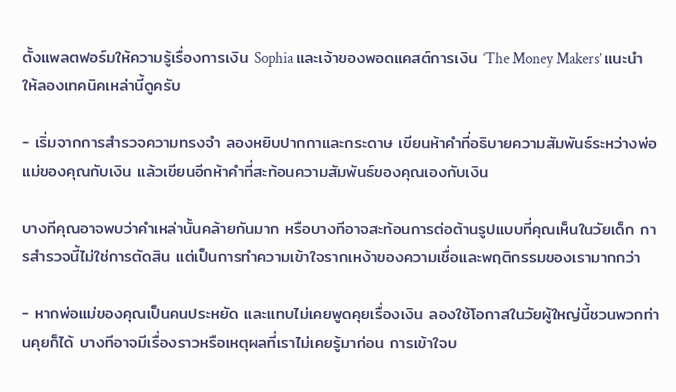ตั้งแพลตฟอร์มให้ความรู้เรื่องการเงิน Sophia และเจ้าของพอดแคสต์การเงิน ‘The Money Makers’ แนะนำให้ลองเทคนิคเหล่านี้ดูครับ

- เริ่มจากการสำรวจความทรงจำ ลองหยิบปากกาและกระดาษ เขียนห้าคำที่อธิบายความสัมพันธ์ระหว่างพ่อแม่ของคุณกับเงิน แล้วเขียนอีกห้าคำที่สะท้อนความสัมพันธ์ของคุณเองกับเงิน

บางทีคุณอาจพบว่าคำเหล่านั้นคล้ายกันมาก หรือบางทีอาจสะท้อนการต่อต้านรูปแบบที่คุณเห็นในวัยเด็ก การสำรวจนี้ไม่ใช่การตัดสิน แต่เป็นการทำความเข้าใจรากเหง้าของความเชื่อและพฤติกรรมของเรามากกว่า

- หากพ่อแม่ของคุณเป็นคนประหยัด และแทบไม่เคยพูดคุยเรื่องเงิน ลองใช้โอกาสในวัยผู้ใหญ่นี้ชวนพวกท่านคุยก็ได้ บางทีอาจมีเรื่องราวหรือเหตุผลที่เราไม่เคยรู้มาก่อน การเข้าใจบ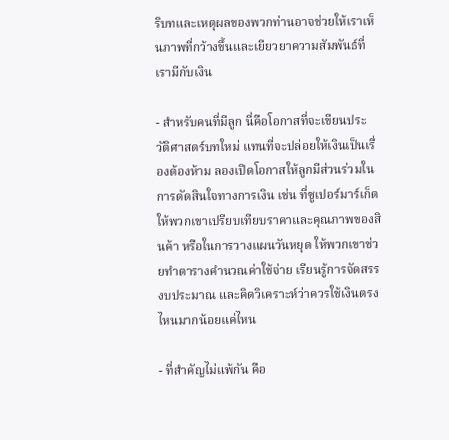ริบทและเหตุผลของพวกท่านอาจช่วยให้เราเห็นภาพที่กว้างขึ้นและเยียวยาความสัมพันธ์ที่เรามีกับเงิน

- สำหรับคนที่มีลูก นี่คือโอกาสที่จะเขียนประวัติศาสตร์บทใหม่ แทนที่จะปล่อยให้เงินเป็นเรื่องต้องห้าม ลองเปิดโอกาสให้ลูกมีส่วนร่วมในการตัดสินใจทางการเงิน เช่น ที่ซูเปอร์มาร์เก็ต ให้พวกเขาเปรียบเทียบราคาและคุณภาพของสินค้า หรือในการวางแผนวันหยุด ให้พวกเขาช่วยทำตารางคำนวณค่าใช้จ่าย เรียนรู้การจัดสรรงบประมาณ และคิดวิเคราะห์ว่าควรใช้เงินตรงไหนมากน้อยแค่ไหน

- ที่สำคัญไม่แพ้กัน คือ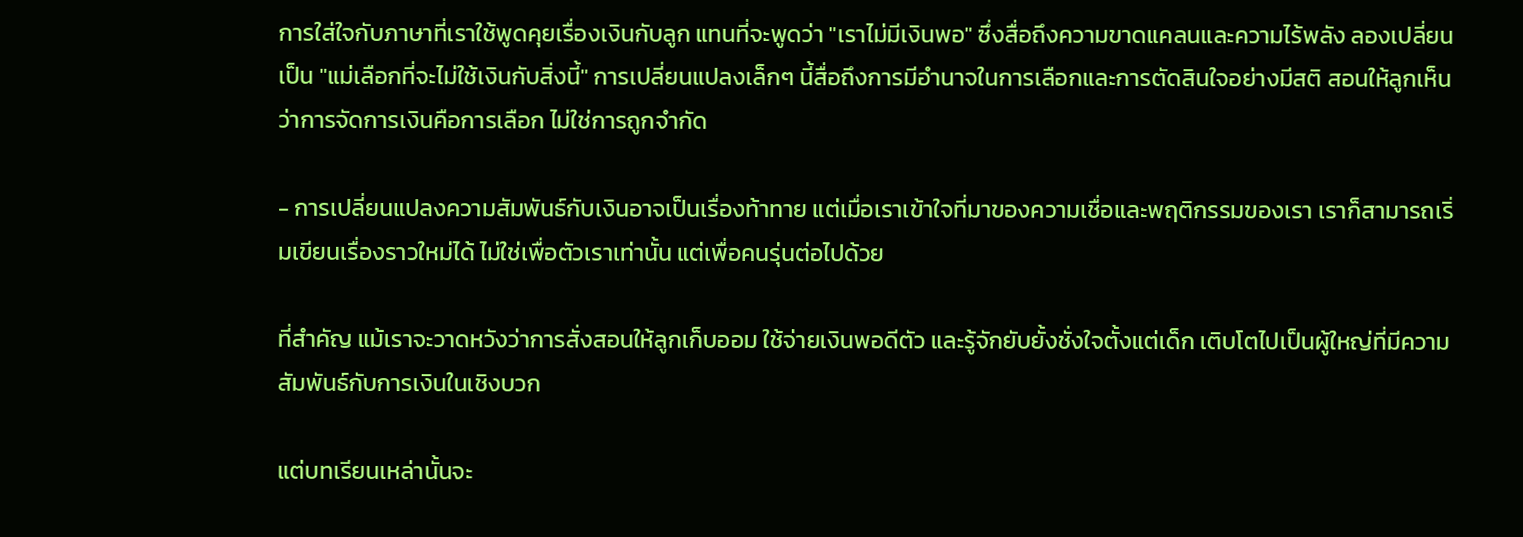การใส่ใจกับภาษาที่เราใช้พูดคุยเรื่องเงินกับลูก แทนที่จะพูดว่า "เราไม่มีเงินพอ" ซึ่งสื่อถึงความขาดแคลนและความไร้พลัง ลองเปลี่ยนเป็น "แม่เลือกที่จะไม่ใช้เงินกับสิ่งนี้" การเปลี่ยนแปลงเล็กๆ นี้สื่อถึงการมีอำนาจในการเลือกและการตัดสินใจอย่างมีสติ สอนให้ลูกเห็นว่าการจัดการเงินคือการเลือก ไม่ใช่การถูกจำกัด

- การเปลี่ยนแปลงความสัมพันธ์กับเงินอาจเป็นเรื่องท้าทาย แต่เมื่อเราเข้าใจที่มาของความเชื่อและพฤติกรรมของเรา เราก็สามารถเริ่มเขียนเรื่องราวใหม่ได้ ไม่ใช่เพื่อตัวเราเท่านั้น แต่เพื่อคนรุ่นต่อไปด้วย

ที่สำคัญ แม้เราจะวาดหวังว่าการสั่งสอนให้ลูกเก็บออม ใช้จ่ายเงินพอดีตัว และรู้จักยับยั้งชั่งใจตั้งแต่เด็ก เติบโตไปเป็นผู้ใหญ่ที่มีความสัมพันธ์กับการเงินในเชิงบวก

แต่บทเรียนเหล่านั้นจะ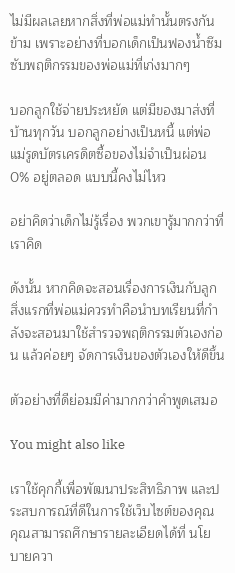ไม่มีผลเลยหากสิ่งที่พ่อแม่ทำนั้นตรงกันข้าม เพราะอย่างที่บอกเด็กเป็นฟองน้ำซึมซับพฤติกรรมของพ่อแม่ที่เก่งมากๆ

บอกลูกใช้จ่ายประหยัด แต่มีของมาส่งที่บ้านทุกวัน บอกลูกอย่างเป็นหนี้ แต่พ่อแม่รูดบัตรเครดิตซื้อของไม่จำเป็นผ่อน 0% อยู่ตลอด แบบนี้คงไม่ไหว

อย่าคิดว่าเด็กไม่รู้เรื่อง พวกเขารู้มากกว่าที่เราคิด

ดังนั้น หากคิดจะสอนเรื่องการเงินกับลูก สิ่งแรกที่พ่อแม่ควรทำคือนำบทเรียนที่กำลังจะสอนมาใช้สำรวจพฤติกรรมตัวเองก่อน แล้วค่อยๆ จัดการเงินของตัวเองให้ดีขึ้น

ตัวอย่างที่ดีย่อมมีค่ามากกว่าคำพูดเสมอ

You might also like

เราใช้คุกกี้เพื่อพัฒนาประสิทธิภาพ และประสบการณ์ที่ดีในการใช้เว็บไซต์ของคุณ คุณสามารถศึกษารายละเอียดได้ที่ นโยบายควา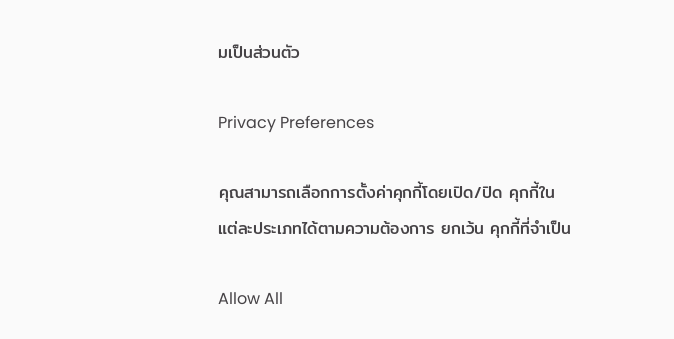มเป็นส่วนตัว

Privacy Preferences

คุณสามารถเลือกการตั้งค่าคุกกี้โดยเปิด/ปิด คุกกี้ในแต่ละประเภทได้ตามความต้องการ ยกเว้น คุกกี้ที่จำเป็น

Allow All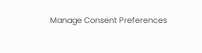Manage Consent Preferences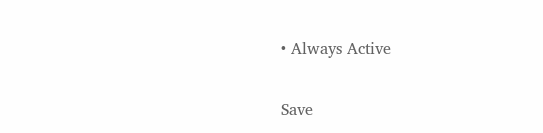• Always Active

Save